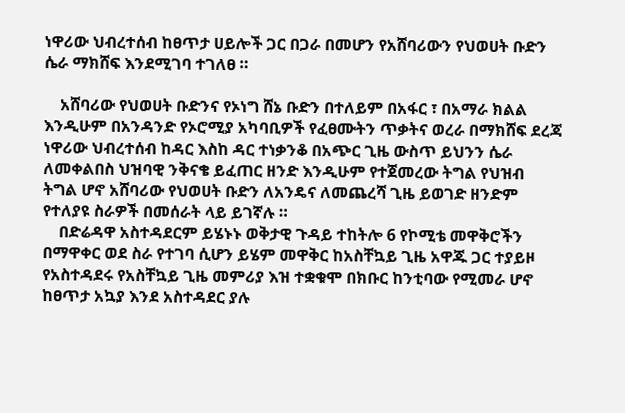ነዋሪው ህብረተሰብ ከፀጥታ ሀይሎች ጋር በጋራ በመሆን የአሸባሪውን የህወሀት ቡድን ሴራ ማክሸፍ እንደሚገባ ተገለፀ ።

    አሸባሪው የህወሀት ቡድንና የኦነግ ሸኔ ቡድን በተለይም በአፋር ፣ በአማራ ክልል እንዲሁም በአንዳንድ የኦሮሚያ አካባቢዎች የፈፀሙትን ጥቃትና ወረራ በማክሸፍ ደረጃ ነዋሪው ህብረተሰብ ከዳር እስከ ዳር ተነቃንቆ በአጭር ጊዜ ውስጥ ይህንን ሴራ ለመቀልበስ ህዝባዊ ንቅናቄ ይፈጠር ዘንድ እንዲሁም የተጀመረው ትግል የህዝብ ትግል ሆኖ አሸባሪው የህወሀት ቡድን ለአንዴና ለመጨረሻ ጊዜ ይወገድ ዘንድም የተለያዩ ስራዎች በመሰራት ላይ ይገኛሉ ።
    በድሬዳዋ አስተዳደርም ይሄኑኑ ወቅታዊ ጉዳይ ተከትሎ 6 የኮሚቴ መዋቅሮችን በማዋቀር ወደ ስራ የተገባ ሲሆን ይሄም መዋቅር ከአስቸኳይ ጊዜ አዋጁ ጋር ተያይዞ የአስተዳደሩ የአስቸኳይ ጊዜ መምሪያ እዝ ተቋቁሞ በክቡር ከንቲባው የሚመራ ሆኖ ከፀጥታ አኳያ እንደ አስተዳደር ያሉ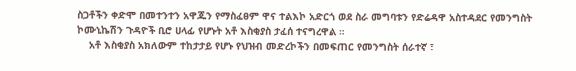ስጋቶችን ቀድሞ በመተንተን አዋጁን የማስፈፀም ዋና ተልእኮ አድርጎ ወደ ስራ መግባቱን የድሬዳዋ አስተዳደር የመንግስት ኮሙኒኬሽን ጉዳዮች ቢሮ ሀላፊ የሆኑት አቶ እስቂያስ ታፈሰ ተናግረዋል ።
    አቶ እስቂያስ አክለውም ተከታታይ የሆኑ የህዝብ መድረኮችን በመፍጠር የመንግስት ሰራተኛ ፣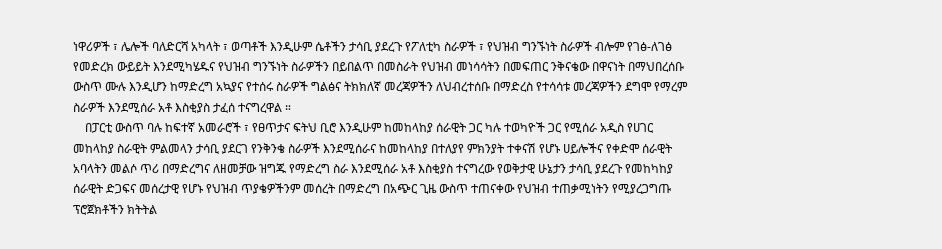ነዋሪዎች ፣ ሌሎች ባለድርሻ አካላት ፣ ወጣቶች እንዲሁም ሴቶችን ታሳቢ ያደረጉ የፖለቲካ ስራዎች ፣ የህዝብ ግንኙነት ስራዎች ብሎም የገፅ-ለገፅ የመድረክ ውይይት እንደሚካሄዱና የህዝብ ግንኙነት ስራዎችን በይበልጥ በመስራት የህዝብ መነሳሳትን በመፍጠር ንቅናቄው በዋናነት በማህበረሰቡ ውስጥ ሙሉ እንዲሆን ከማድረግ አኳያና የተሰሩ ስራዎች ግልፅና ትክክለኛ መረጃዎችን ለህብረተሰቡ በማድረስ የተሳሳቱ መረጃዎችን ደግሞ የማረም ስራዎች እንደሚሰራ አቶ እስቂያስ ታፈሰ ተናግረዋል ።
    በፓርቲ ውስጥ ባሉ ከፍተኛ አመራሮች ፣ የፀጥታና ፍትህ ቢሮ እንዲሁም ከመከላከያ ሰራዊት ጋር ካሉ ተወካዮች ጋር የሚሰራ አዲስ የሀገር መከላከያ ስራዊት ምልመላን ታሳቢ ያደርገ የንቅንቄ ስራዎች እንደሚሰራና ከመከላከያ በተለያየ ምክንያት ተቀናሽ የሆኑ ሀይሎችና የቀድሞ ሰራዊት አባላትን መልሶ ጥሪ በማድረግና ለዘመቻው ዝግጁ የማድረግ ስራ እንደሚሰራ አቶ እስቂያስ ተናግረው የወቅታዊ ሁኔታን ታሳቢ ያደረጉ የመከካከያ ሰራዊት ድጋፍና መሰረታዊ የሆኑ የህዝብ ጥያቄዎችንም መሰረት በማድረግ በአጭር ጊዜ ውስጥ ተጠናቀው የህዝብ ተጠቃሚነትን የሚያረጋግጡ ፕሮጀክቶችን ክትትል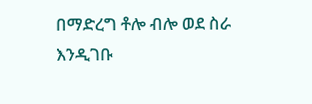በማድረግ ቶሎ ብሎ ወደ ስራ እንዲገቡ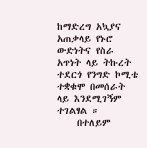ከማድረግ አኳያና አጠቃላይ የኑሮ ውድነትና የስራ አጥነት ላይ ትኩረት ተደርጎ የንግድ ኮሚቴ ተቋቁሞ በመሰራት ላይ እንደሚገኝም ተገልፃል ።
    በተለይም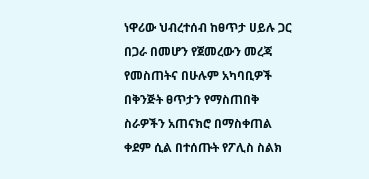ነዋሪው ህብረተሰብ ከፀጥታ ሀይሉ ጋር በጋራ በመሆን የጀመረውን መረጃ የመስጠትና በሁሉም አካባቢዎች በቅንጅት ፀጥታን የማስጠበቅ ስራዎችን አጠናክሮ በማስቀጠል ቀደም ሲል በተሰጡት የፖሊስ ስልክ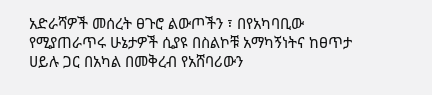አድራሻዎች መሰረት ፀጉሮ ልውጦችን ፣ በየአካባቢው የሚያጠራጥሩ ሁኔታዎች ሲያዩ በስልኮቹ አማካኝነትና ከፀጥታ ሀይሉ ጋር በአካል በመቅረብ የአሸባሪውን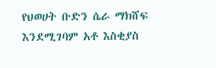የህወሀት ቡድን ሴራ ማክሸፍ እንደሚገባም አቶ እስቂያስ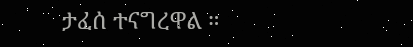ታፈሰ ተናግረዋል ።